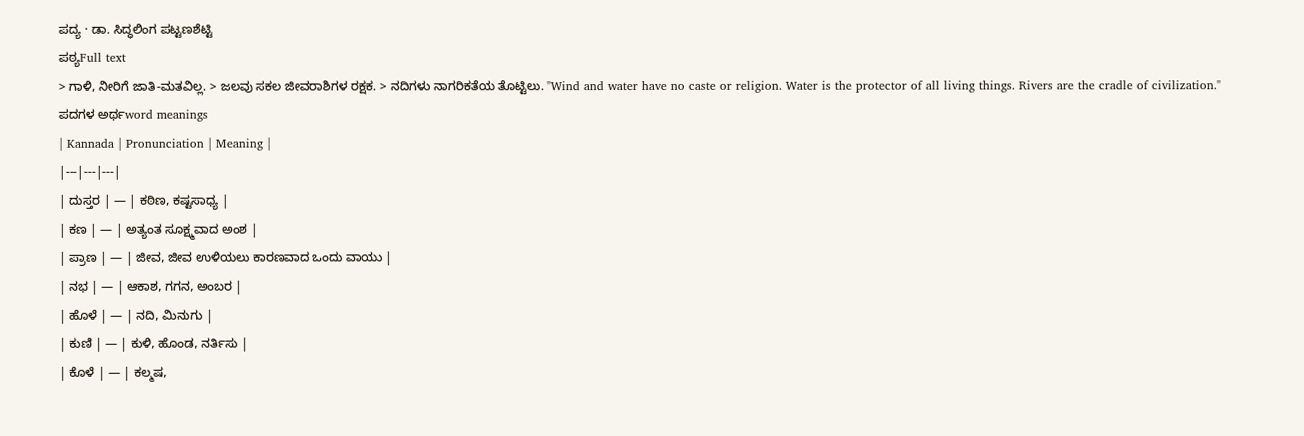ಪದ್ಯ · ಡಾ. ಸಿದ್ಧಲಿಂಗ ಪಟ್ಟಣಶೆಟ್ಟಿ
ಪಠ್ಯFull text
> ಗಾಳಿ, ನೀರಿಗೆ ಜಾತಿ-ಮತವಿಲ್ಲ. > ಜಲವು ಸಕಲ ಜೀವರಾಶಿಗಳ ರಕ್ಷಕ. > ನದಿಗಳು ನಾಗರಿಕತೆಯ ತೊಟ್ಟಿಲು. "Wind and water have no caste or religion. Water is the protector of all living things. Rivers are the cradle of civilization."
ಪದಗಳ ಅರ್ಥword meanings
| Kannada | Pronunciation | Meaning |
|---|---|---|
| ದುಸ್ತರ | — | ಕಠಿಣ, ಕಷ್ಟಸಾಧ್ಯ |
| ಕಣ | — | ಅತ್ಯಂತ ಸೂಕ್ಷ್ಮವಾದ ಅಂಶ |
| ಪ್ರಾಣ | — | ಜೀವ, ಜೀವ ಉಳಿಯಲು ಕಾರಣವಾದ ಒಂದು ವಾಯು |
| ನಭ | — | ಆಕಾಶ, ಗಗನ, ಅಂಬರ |
| ಹೊಳೆ | — | ನದಿ, ಮಿನುಗು |
| ಕುಣಿ | — | ಕುಳಿ, ಹೊಂಡ, ನರ್ತಿಸು |
| ಕೊಳೆ | — | ಕಲ್ಮಷ,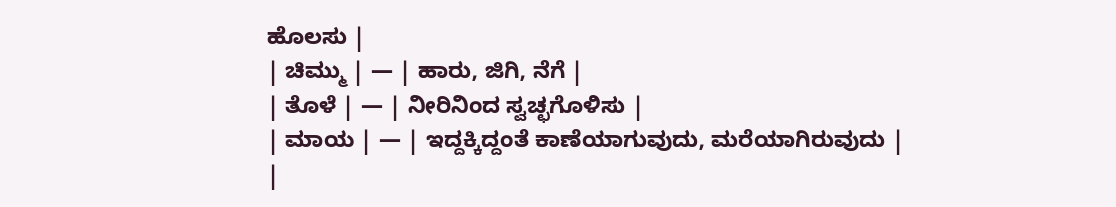ಹೊಲಸು |
| ಚಿಮ್ಮು | — | ಹಾರು, ಜಿಗಿ, ನೆಗೆ |
| ತೊಳೆ | — | ನೀರಿನಿಂದ ಸ್ವಚ್ಛಗೊಳಿಸು |
| ಮಾಯ | — | ಇದ್ದಕ್ಕಿದ್ದಂತೆ ಕಾಣೆಯಾಗುವುದು, ಮರೆಯಾಗಿರುವುದು |
|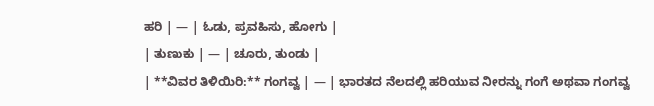ಹರಿ | — | ಓಡು, ಪ್ರವಹಿಸು, ಹೋಗು |
| ತುಣುಕು | — | ಚೂರು, ತುಂಡು |
| **ವಿವರ ತಿಳಿಯಿರಿ:** ಗಂಗವ್ವ | — | ಭಾರತದ ನೆಲದಲ್ಲಿ ಹರಿಯುವ ನೀರನ್ನು ಗಂಗೆ ಅಥವಾ ಗಂಗವ್ವ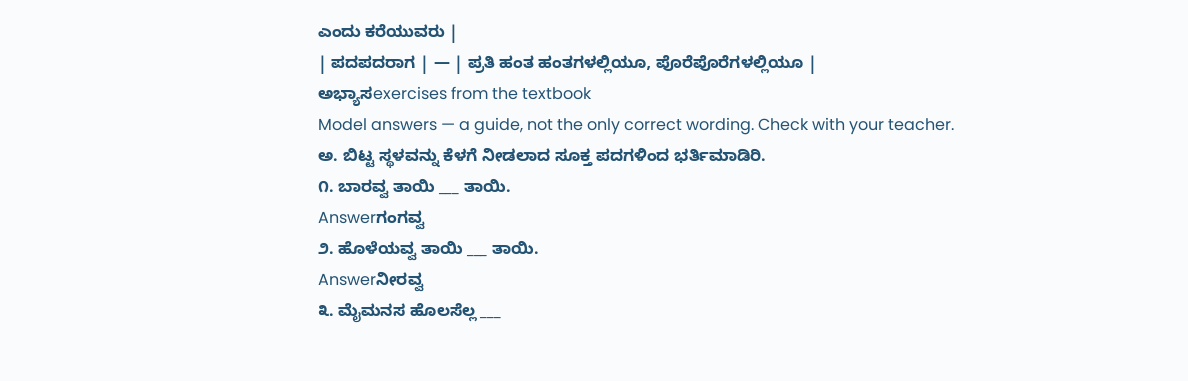ಎಂದು ಕರೆಯುವರು |
| ಪದಪದರಾಗ | — | ಪ್ರತಿ ಹಂತ ಹಂತಗಳಲ್ಲಿಯೂ, ಪೊರೆಪೊರೆಗಳಲ್ಲಿಯೂ |
ಅಭ್ಯಾಸexercises from the textbook
Model answers — a guide, not the only correct wording. Check with your teacher.
ಅ. ಬಿಟ್ಟ ಸ್ಥಳವನ್ನು ಕೆಳಗೆ ನೀಡಲಾದ ಸೂಕ್ತ ಪದಗಳಿಂದ ಭರ್ತಿಮಾಡಿರಿ.
೧. ಬಾರವ್ವ ತಾಯಿ ___ ತಾಯಿ.
Answerಗಂಗವ್ವ
೨. ಹೊಳೆಯವ್ವ ತಾಯಿ ___ ತಾಯಿ.
Answerನೀರವ್ವ
೩. ಮೈಮನಸ ಹೊಲಸೆಲ್ಲ ___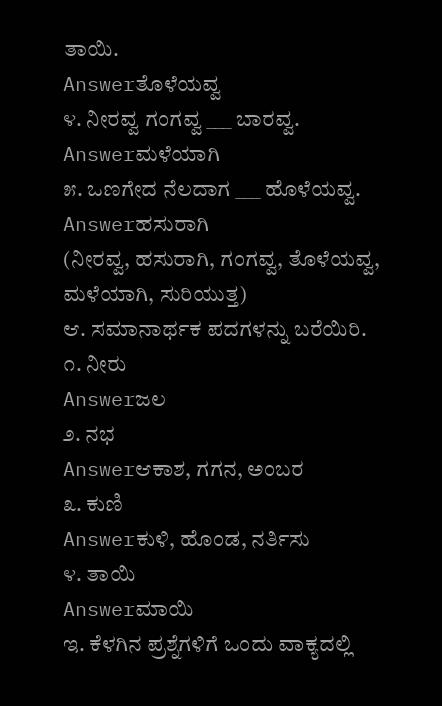ತಾಯಿ.
Answerತೊಳೆಯವ್ವ
೪. ನೀರವ್ವ ಗಂಗವ್ವ ___ ಬಾರವ್ವ.
Answerಮಳೆಯಾಗಿ
೫. ಒಣಗೇದ ನೆಲದಾಗ ___ ಹೊಳೆಯವ್ವ.
Answerಹಸುರಾಗಿ
(ನೀರವ್ವ, ಹಸುರಾಗಿ, ಗಂಗವ್ವ, ತೊಳೆಯವ್ವ, ಮಳೆಯಾಗಿ, ಸುರಿಯುತ್ತ)
ಆ. ಸಮಾನಾರ್ಥಕ ಪದಗಳನ್ನು ಬರೆಯಿರಿ.
೧. ನೀರು
Answerಜಲ
೨. ನಭ
Answerಆಕಾಶ, ಗಗನ, ಅಂಬರ
೩. ಕುಣಿ
Answerಕುಳಿ, ಹೊಂಡ, ನರ್ತಿಸು
೪. ತಾಯಿ
Answerಮಾಯಿ
ಇ. ಕೆಳಗಿನ ಪ್ರಶ್ನೆಗಳಿಗೆ ಒಂದು ವಾಕ್ಯದಲ್ಲಿ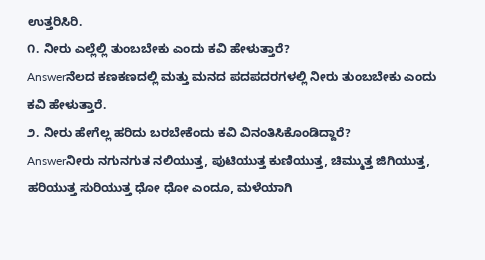ಉತ್ತರಿಸಿರಿ.
೧. ನೀರು ಎಲ್ಲೆಲ್ಲಿ ತುಂಬಬೇಕು ಎಂದು ಕವಿ ಹೇಳುತ್ತಾರೆ?
Answerನೆಲದ ಕಣಕಣದಲ್ಲಿ ಮತ್ತು ಮನದ ಪದಪದರಗಳಲ್ಲಿ ನೀರು ತುಂಬಬೇಕು ಎಂದು ಕವಿ ಹೇಳುತ್ತಾರೆ.
೨. ನೀರು ಹೇಗೆಲ್ಲ ಹರಿದು ಬರಬೇಕೆಂದು ಕವಿ ವಿನಂತಿಸಿಕೊಂಡಿದ್ದಾರೆ?
Answerನೀರು ನಗುನಗುತ ನಲಿಯುತ್ತ, ಪುಟಿಯುತ್ತ ಕುಣಿಯುತ್ತ, ಚಿಮ್ಮುತ್ತ ಜಿಗಿಯುತ್ತ, ಹರಿಯುತ್ತ ಸುರಿಯುತ್ತ ಧೋ ಧೋ ಎಂದೂ, ಮಳೆಯಾಗಿ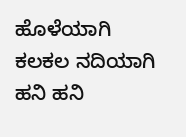ಹೊಳೆಯಾಗಿ ಕಲಕಲ ನದಿಯಾಗಿ ಹನಿ ಹನಿ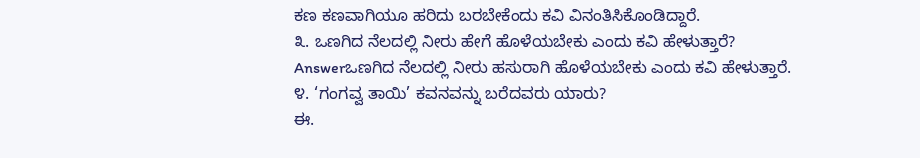ಕಣ ಕಣವಾಗಿಯೂ ಹರಿದು ಬರಬೇಕೆಂದು ಕವಿ ವಿನಂತಿಸಿಕೊಂಡಿದ್ದಾರೆ.
೩. ಒಣಗಿದ ನೆಲದಲ್ಲಿ ನೀರು ಹೇಗೆ ಹೊಳೆಯಬೇಕು ಎಂದು ಕವಿ ಹೇಳುತ್ತಾರೆ?
Answerಒಣಗಿದ ನೆಲದಲ್ಲಿ ನೀರು ಹಸುರಾಗಿ ಹೊಳೆಯಬೇಕು ಎಂದು ಕವಿ ಹೇಳುತ್ತಾರೆ.
೪. ‘ಗಂಗವ್ವ ತಾಯಿ’ ಕವನವನ್ನು ಬರೆದವರು ಯಾರು?
ಈ.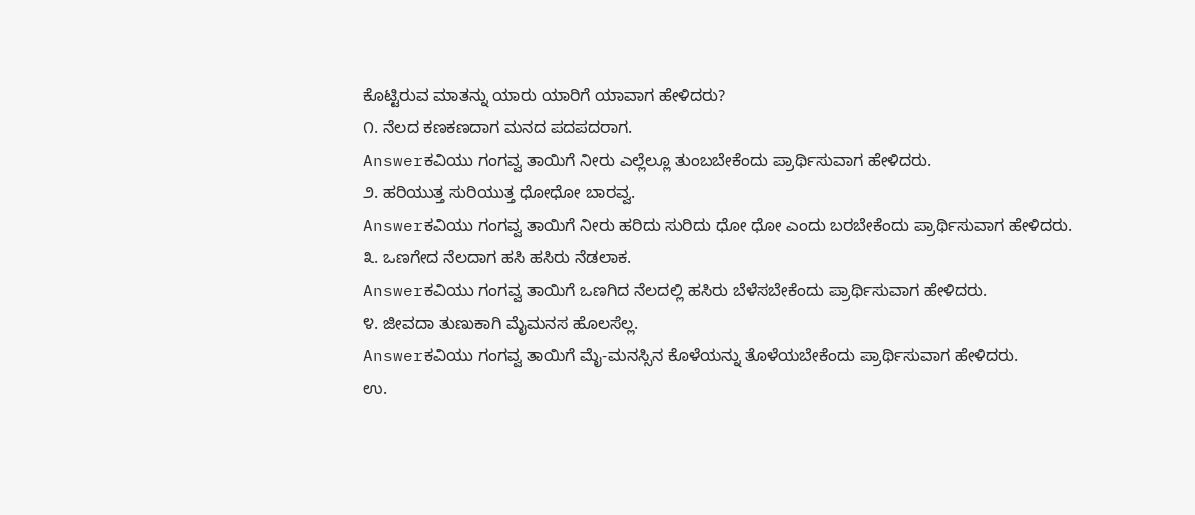ಕೊಟ್ಟಿರುವ ಮಾತನ್ನು ಯಾರು ಯಾರಿಗೆ ಯಾವಾಗ ಹೇಳಿದರು?
೧. ನೆಲದ ಕಣಕಣದಾಗ ಮನದ ಪದಪದರಾಗ.
Answerಕವಿಯು ಗಂಗವ್ವ ತಾಯಿಗೆ ನೀರು ಎಲ್ಲೆಲ್ಲೂ ತುಂಬಬೇಕೆಂದು ಪ್ರಾರ್ಥಿಸುವಾಗ ಹೇಳಿದರು.
೨. ಹರಿಯುತ್ತ ಸುರಿಯುತ್ತ ಧೋಧೋ ಬಾರವ್ವ.
Answerಕವಿಯು ಗಂಗವ್ವ ತಾಯಿಗೆ ನೀರು ಹರಿದು ಸುರಿದು ಧೋ ಧೋ ಎಂದು ಬರಬೇಕೆಂದು ಪ್ರಾರ್ಥಿಸುವಾಗ ಹೇಳಿದರು.
೩. ಒಣಗೇದ ನೆಲದಾಗ ಹಸಿ ಹಸಿರು ನೆಡಲಾಕ.
Answerಕವಿಯು ಗಂಗವ್ವ ತಾಯಿಗೆ ಒಣಗಿದ ನೆಲದಲ್ಲಿ ಹಸಿರು ಬೆಳೆಸಬೇಕೆಂದು ಪ್ರಾರ್ಥಿಸುವಾಗ ಹೇಳಿದರು.
೪. ಜೀವದಾ ತುಣುಕಾಗಿ ಮೈಮನಸ ಹೊಲಸೆಲ್ಲ.
Answerಕವಿಯು ಗಂಗವ್ವ ತಾಯಿಗೆ ಮೈ-ಮನಸ್ಸಿನ ಕೊಳೆಯನ್ನು ತೊಳೆಯಬೇಕೆಂದು ಪ್ರಾರ್ಥಿಸುವಾಗ ಹೇಳಿದರು.
ಉ.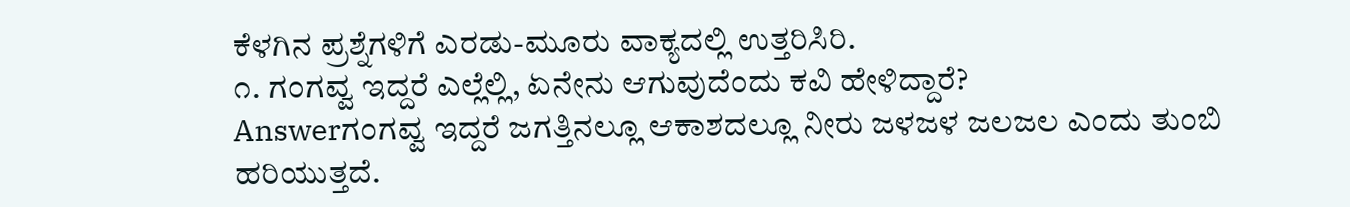ಕೆಳಗಿನ ಪ್ರಶ್ನೆಗಳಿಗೆ ಎರಡು-ಮೂರು ವಾಕ್ಯದಲ್ಲಿ ಉತ್ತರಿಸಿರಿ.
೧. ಗಂಗವ್ವ ಇದ್ದರೆ ಎಲ್ಲೆಲ್ಲಿ, ಏನೇನು ಆಗುವುದೆಂದು ಕವಿ ಹೇಳಿದ್ದಾರೆ?
Answerಗಂಗವ್ವ ಇದ್ದರೆ ಜಗತ್ತಿನಲ್ಲೂ ಆಕಾಶದಲ್ಲೂ ನೀರು ಜಳಜಳ ಜಲಜಲ ಎಂದು ತುಂಬಿ ಹರಿಯುತ್ತದೆ.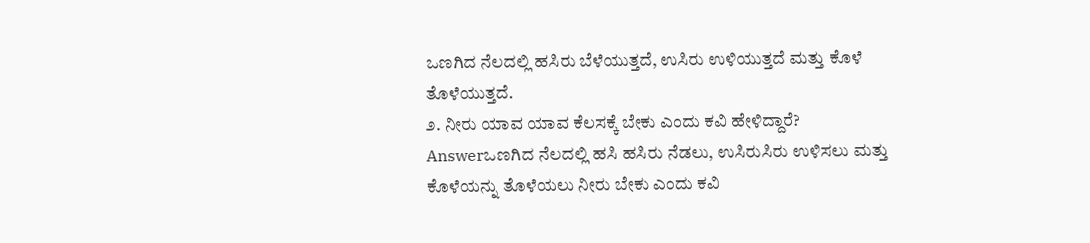ಒಣಗಿದ ನೆಲದಲ್ಲಿ ಹಸಿರು ಬೆಳೆಯುತ್ತದೆ, ಉಸಿರು ಉಳಿಯುತ್ತದೆ ಮತ್ತು ಕೊಳೆ ತೊಳೆಯುತ್ತದೆ.
೨. ನೀರು ಯಾವ ಯಾವ ಕೆಲಸಕ್ಕೆ ಬೇಕು ಎಂದು ಕವಿ ಹೇಳಿದ್ದಾರೆ?
Answerಒಣಗಿದ ನೆಲದಲ್ಲಿ ಹಸಿ ಹಸಿರು ನೆಡಲು, ಉಸಿರುಸಿರು ಉಳಿಸಲು ಮತ್ತು ಕೊಳೆಯನ್ನು ತೊಳೆಯಲು ನೀರು ಬೇಕು ಎಂದು ಕವಿ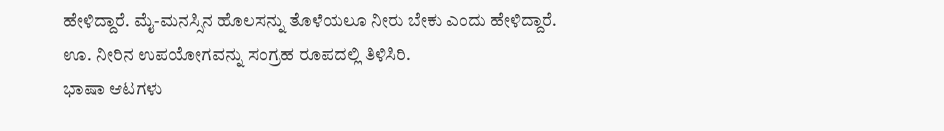ಹೇಳಿದ್ದಾರೆ. ಮೈ-ಮನಸ್ಸಿನ ಹೊಲಸನ್ನು ತೊಳೆಯಲೂ ನೀರು ಬೇಕು ಎಂದು ಹೇಳಿದ್ದಾರೆ.
ಊ. ನೀರಿನ ಉಪಯೋಗವನ್ನು ಸಂಗ್ರಹ ರೂಪದಲ್ಲಿ ತಿಳಿಸಿರಿ.
ಭಾಷಾ ಆಟಗಳು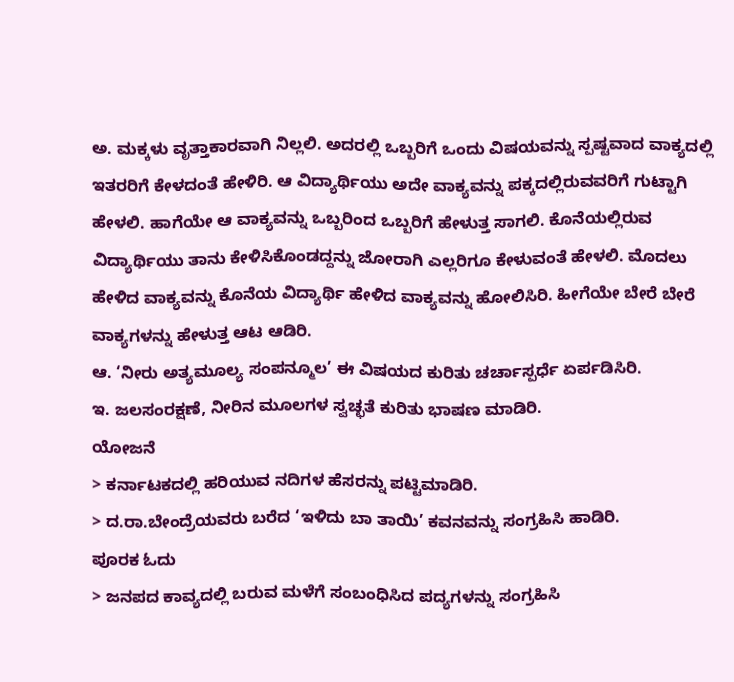ಅ. ಮಕ್ಕಳು ವೃತ್ತಾಕಾರವಾಗಿ ನಿಲ್ಲಲಿ. ಅದರಲ್ಲಿ ಒಬ್ಬರಿಗೆ ಒಂದು ವಿಷಯವನ್ನು ಸ್ಪಷ್ಟವಾದ ವಾಕ್ಯದಲ್ಲಿ ಇತರರಿಗೆ ಕೇಳದಂತೆ ಹೇಳಿರಿ. ಆ ವಿದ್ಯಾರ್ಥಿಯು ಅದೇ ವಾಕ್ಯವನ್ನು ಪಕ್ಕದಲ್ಲಿರುವವರಿಗೆ ಗುಟ್ಟಾಗಿ ಹೇಳಲಿ. ಹಾಗೆಯೇ ಆ ವಾಕ್ಯವನ್ನು ಒಬ್ಬರಿಂದ ಒಬ್ಬರಿಗೆ ಹೇಳುತ್ತ ಸಾಗಲಿ. ಕೊನೆಯಲ್ಲಿರುವ ವಿದ್ಯಾರ್ಥಿಯು ತಾನು ಕೇಳಿಸಿಕೊಂಡದ್ದನ್ನು ಜೋರಾಗಿ ಎಲ್ಲರಿಗೂ ಕೇಳುವಂತೆ ಹೇಳಲಿ. ಮೊದಲು ಹೇಳಿದ ವಾಕ್ಯವನ್ನು ಕೊನೆಯ ವಿದ್ಯಾರ್ಥಿ ಹೇಳಿದ ವಾಕ್ಯವನ್ನು ಹೋಲಿಸಿರಿ. ಹೀಗೆಯೇ ಬೇರೆ ಬೇರೆ ವಾಕ್ಯಗಳನ್ನು ಹೇಳುತ್ತ ಆಟ ಆಡಿರಿ.
ಆ. ‘ನೀರು ಅತ್ಯಮೂಲ್ಯ ಸಂಪನ್ಮೂಲ’ ಈ ವಿಷಯದ ಕುರಿತು ಚರ್ಚಾಸ್ಪರ್ಧೆ ಏರ್ಪಡಿಸಿರಿ.
ಇ. ಜಲಸಂರಕ್ಷಣೆ, ನೀರಿನ ಮೂಲಗಳ ಸ್ವಚ್ಛತೆ ಕುರಿತು ಭಾಷಣ ಮಾಡಿರಿ.
ಯೋಜನೆ
> ಕರ್ನಾಟಕದಲ್ಲಿ ಹರಿಯುವ ನದಿಗಳ ಹೆಸರನ್ನು ಪಟ್ಟಿಮಾಡಿರಿ.
> ದ.ರಾ.ಬೇಂದ್ರೆಯವರು ಬರೆದ ‘ಇಳಿದು ಬಾ ತಾಯಿ’ ಕವನವನ್ನು ಸಂಗ್ರಹಿಸಿ ಹಾಡಿರಿ.
ಪೂರಕ ಓದು
> ಜನಪದ ಕಾವ್ಯದಲ್ಲಿ ಬರುವ ಮಳೆಗೆ ಸಂಬಂಧಿಸಿದ ಪದ್ಯಗಳನ್ನು ಸಂಗ್ರಹಿಸಿ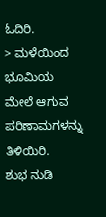ಓದಿರಿ.
> ಮಳೆಯಿಂದ ಭೂಮಿಯ ಮೇಲೆ ಆಗುವ ಪರಿಣಾಮಗಳನ್ನು ತಿಳಿಯಿರಿ.
ಶುಭ ನುಡಿ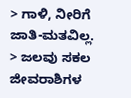> ಗಾಳಿ, ನೀರಿಗೆ ಜಾತಿ-ಮತವಿಲ್ಲ.
> ಜಲವು ಸಕಲ ಜೀವರಾಶಿಗಳ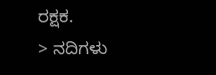ರಕ್ಷಕ.
> ನದಿಗಳು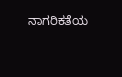ನಾಗರಿಕತೆಯ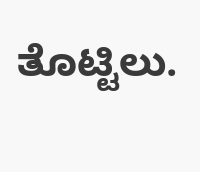ತೊಟ್ಟಿಲು.